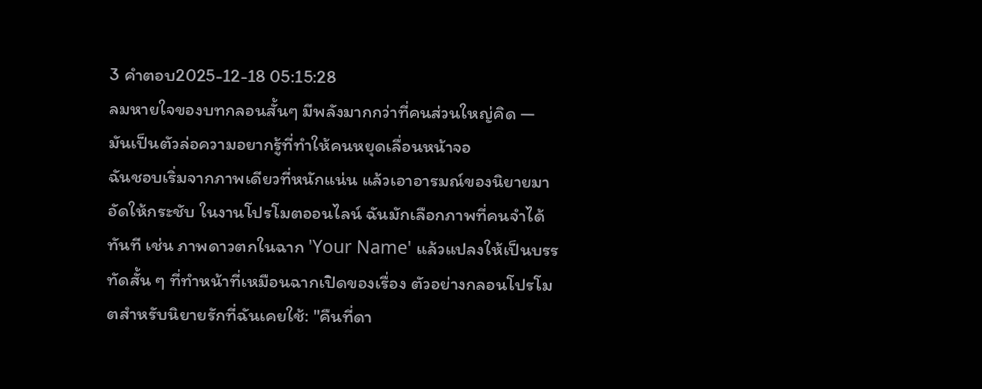3 คำตอบ2025-12-18 05:15:28
ลมหายใจของบทกลอนสั้นๆ มีพลังมากกว่าที่คนส่วนใหญ่คิด — มันเป็นตัวล่อความอยากรู้ที่ทำให้คนหยุดเลื่อนหน้าจอ
ฉันชอบเริ่มจากภาพเดียวที่หนักแน่น แล้วเอาอารมณ์ของนิยายมาอัดให้กระชับ ในงานโปรโมตออนไลน์ ฉันมักเลือกภาพที่คนจำได้ทันที เช่น ภาพดาวตกในฉาก 'Your Name' แล้วแปลงให้เป็นบรรทัดสั้น ๆ ที่ทำหน้าที่เหมือนฉากเปิดของเรื่อง ตัวอย่างกลอนโปรโมตสำหรับนิยายรักที่ฉันเคยใช้: "คืนที่ดา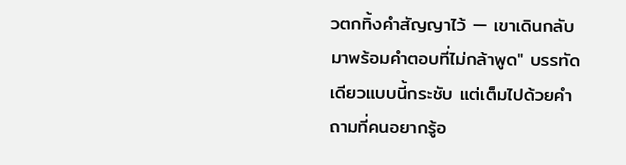วตกทิ้งคำสัญญาไว้ — เขาเดินกลับมาพร้อมคำตอบที่ไม่กล้าพูด" บรรทัดเดียวแบบนี้กระชับ แต่เต็มไปด้วยคำถามที่คนอยากรู้อ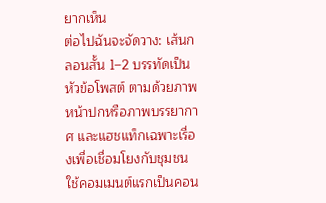ยากเห็น
ต่อไปฉันจะจัดวาง: เส้นกลอนสั้น 1–2 บรรทัดเป็นหัวข้อโพสต์ ตามด้วยภาพหน้าปกหรือภาพบรรยากาศ และแฮชแท็กเฉพาะเรื่องเพื่อเชื่อมโยงกับชุมชน ใช้คอมเมนต์แรกเป็นคอน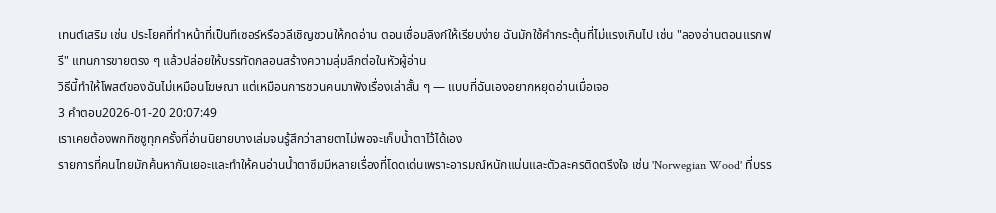เทนต์เสริม เช่น ประโยคที่ทำหน้าที่เป็นทีเซอร์หรือวลีเชิญชวนให้กดอ่าน ตอนเชื่อมลิงก์ให้เรียบง่าย ฉันมักใช้คำกระตุ้นที่ไม่แรงเกินไป เช่น "ลองอ่านตอนแรกฟรี" แทนการขายตรง ๆ แล้วปล่อยให้บรรทัดกลอนสร้างความลุ่มลึกต่อในหัวผู้อ่าน
วิธีนี้ทำให้โพสต์ของฉันไม่เหมือนโฆษณา แต่เหมือนการชวนคนมาฟังเรื่องเล่าสั้น ๆ — แบบที่ฉันเองอยากหยุดอ่านเมื่อเจอ
3 คำตอบ2026-01-20 20:07:49
เราเคยต้องพกทิชชูทุกครั้งที่อ่านนิยายบางเล่มจนรู้สึกว่าสายตาไม่พอจะเก็บน้ำตาไว้ได้เอง
รายการที่คนไทยมักค้นหากันเยอะและทำให้คนอ่านน้ำตาซึมมีหลายเรื่องที่โดดเด่นเพราะอารมณ์หนักแน่นและตัวละครติดตรึงใจ เช่น 'Norwegian Wood' ที่บรร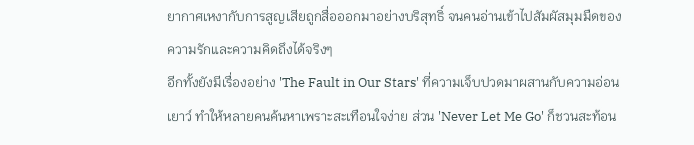ยากาศเหงากับการสูญเสียถูกสื่อออกมาอย่างบริสุทธิ์ จนคนอ่านเข้าไปสัมผัสมุมมืดของความรักและความคิดถึงได้จริงๆ
อีกทั้งยังมีเรื่องอย่าง 'The Fault in Our Stars' ที่ความเจ็บปวดมาผสานกับความอ่อนเยาว์ ทำให้หลายคนค้นหาเพราะสะเทือนใจง่าย ส่วน 'Never Let Me Go' ก็ชวนสะท้อน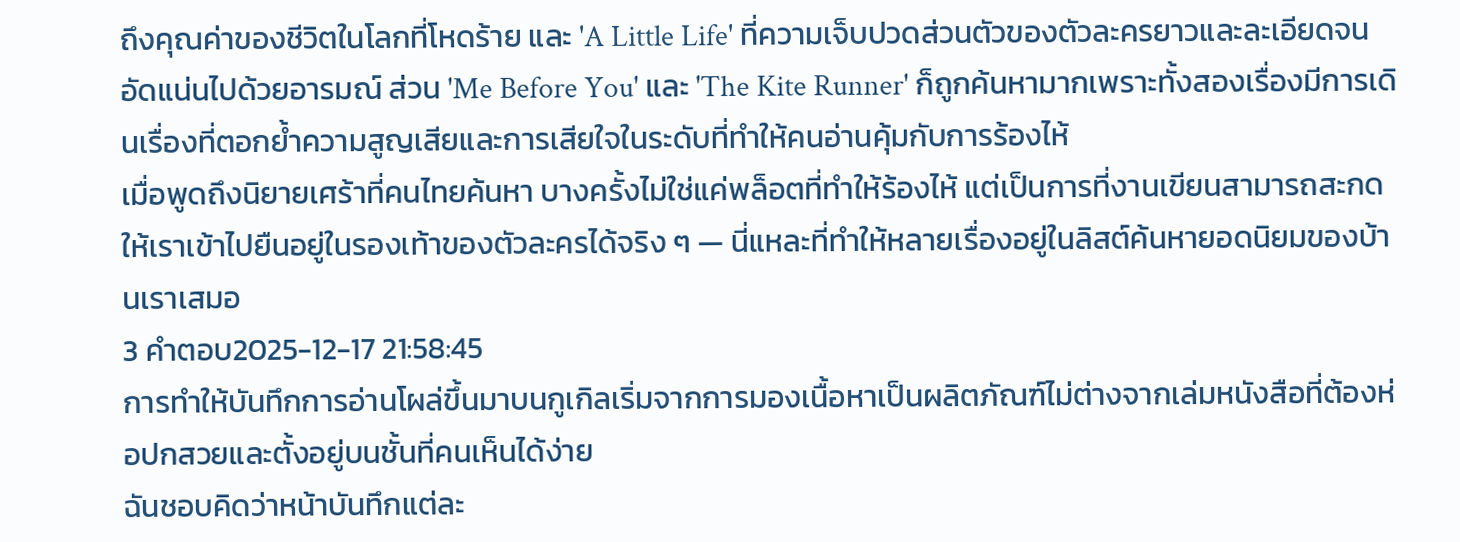ถึงคุณค่าของชีวิตในโลกที่โหดร้าย และ 'A Little Life' ที่ความเจ็บปวดส่วนตัวของตัวละครยาวและละเอียดจนอัดแน่นไปด้วยอารมณ์ ส่วน 'Me Before You' และ 'The Kite Runner' ก็ถูกค้นหามากเพราะทั้งสองเรื่องมีการเดินเรื่องที่ตอกย้ำความสูญเสียและการเสียใจในระดับที่ทำให้คนอ่านคุ้มกับการร้องไห้
เมื่อพูดถึงนิยายเศร้าที่คนไทยค้นหา บางครั้งไม่ใช่แค่พล็อตที่ทำให้ร้องไห้ แต่เป็นการที่งานเขียนสามารถสะกดให้เราเข้าไปยืนอยู่ในรองเท้าของตัวละครได้จริง ๆ — นี่แหละที่ทำให้หลายเรื่องอยู่ในลิสต์ค้นหายอดนิยมของบ้านเราเสมอ
3 คำตอบ2025-12-17 21:58:45
การทำให้บันทึกการอ่านโผล่ขึ้นมาบนกูเกิลเริ่มจากการมองเนื้อหาเป็นผลิตภัณฑ์ไม่ต่างจากเล่มหนังสือที่ต้องห่อปกสวยและตั้งอยู่บนชั้นที่คนเห็นได้ง่าย
ฉันชอบคิดว่าหน้าบันทึกแต่ละ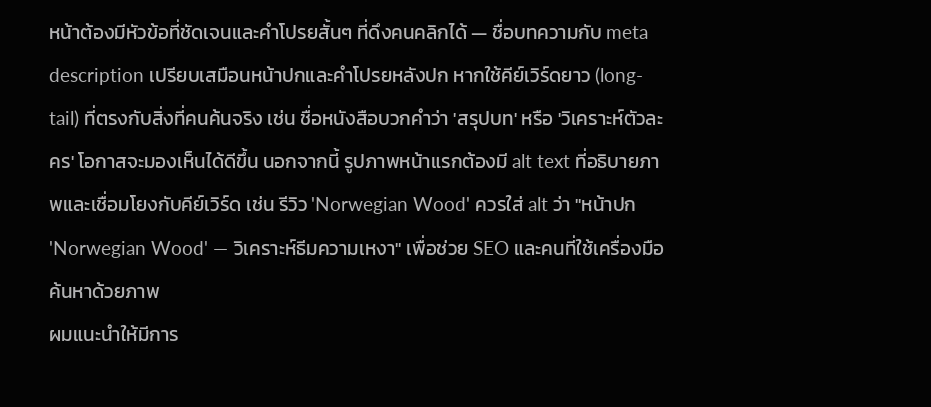หน้าต้องมีหัวข้อที่ชัดเจนและคำโปรยสั้นๆ ที่ดึงคนคลิกได้ — ชื่อบทความกับ meta description เปรียบเสมือนหน้าปกและคำโปรยหลังปก หากใช้คีย์เวิร์ดยาว (long-tail) ที่ตรงกับสิ่งที่คนค้นจริง เช่น ชื่อหนังสือบวกคำว่า 'สรุปบท' หรือ 'วิเคราะห์ตัวละคร' โอกาสจะมองเห็นได้ดีขึ้น นอกจากนี้ รูปภาพหน้าแรกต้องมี alt text ที่อธิบายภาพและเชื่อมโยงกับคีย์เวิร์ด เช่น รีวิว 'Norwegian Wood' ควรใส่ alt ว่า "หน้าปก 'Norwegian Wood' — วิเคราะห์ธีมความเหงา" เพื่อช่วย SEO และคนที่ใช้เครื่องมือค้นหาด้วยภาพ
ผมแนะนำให้มีการ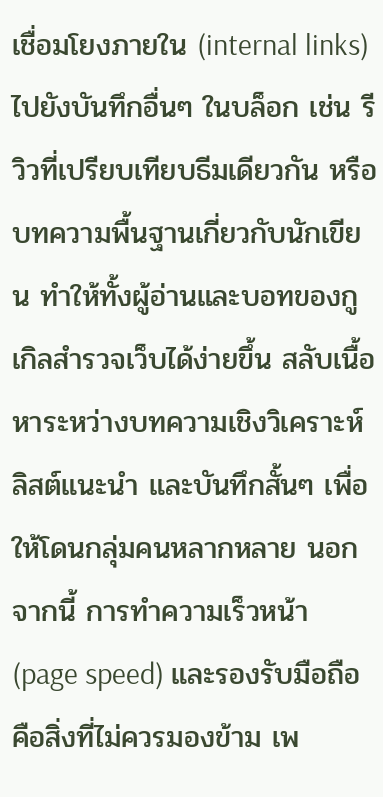เชื่อมโยงภายใน (internal links) ไปยังบันทึกอื่นๆ ในบล็อก เช่น รีวิวที่เปรียบเทียบธีมเดียวกัน หรือบทความพื้นฐานเกี่ยวกับนักเขียน ทำให้ทั้งผู้อ่านและบอทของกูเกิลสำรวจเว็บได้ง่ายขึ้น สลับเนื้อหาระหว่างบทความเชิงวิเคราะห์ ลิสต์แนะนำ และบันทึกสั้นๆ เพื่อให้โดนกลุ่มคนหลากหลาย นอกจากนี้ การทำความเร็วหน้า (page speed) และรองรับมือถือคือสิ่งที่ไม่ควรมองข้าม เพ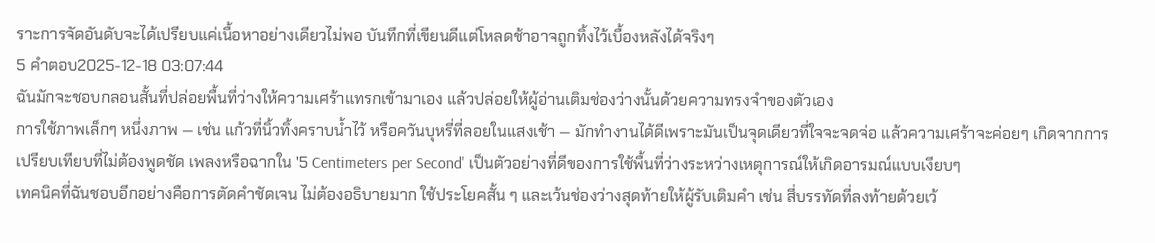ราะการจัดอันดับจะได้เปรียบแค่เนื้อหาอย่างเดียวไม่พอ บันทึกที่เขียนดีแต่โหลดช้าอาจถูกทิ้งไว้เบื้องหลังได้จริงๆ
5 คำตอบ2025-12-18 03:07:44
ฉันมักจะชอบกลอนสั้นที่ปล่อยพื้นที่ว่างให้ความเศร้าแทรกเข้ามาเอง แล้วปล่อยให้ผู้อ่านเติมช่องว่างนั้นด้วยความทรงจำของตัวเอง
การใช้ภาพเล็กๆ หนึ่งภาพ — เช่น แก้วที่นิ้วทิ้งคราบน้ำไว้ หรือควันบุหรี่ที่ลอยในแสงเช้า — มักทำงานได้ดีเพราะมันเป็นจุดเดียวที่ใจจะจดจ่อ แล้วความเศร้าจะค่อยๆ เกิดจากการเปรียบเทียบที่ไม่ต้องพูดชัด เพลงหรือฉากใน '5 Centimeters per Second' เป็นตัวอย่างที่ดีของการใช้พื้นที่ว่างระหว่างเหตุการณ์ให้เกิดอารมณ์แบบเงียบๆ
เทคนิคที่ฉันชอบอีกอย่างคือการตัดคำชัดเจน ไม่ต้องอธิบายมาก ใช้ประโยคสั้น ๆ และเว้นช่องว่างสุดท้ายให้ผู้รับเติมคำ เช่น สี่บรรทัดที่ลงท้ายด้วยเว้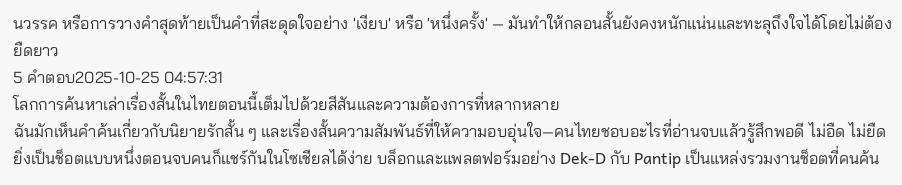นวรรค หรือการวางคำสุดท้ายเป็นคำที่สะดุดใจอย่าง 'เงียบ' หรือ 'หนึ่งครั้ง' — มันทำให้กลอนสั้นยังคงหนักแน่นและทะลุถึงใจได้โดยไม่ต้องยืดยาว
5 คำตอบ2025-10-25 04:57:31
โลกการค้นหาเล่าเรื่องสั้นในไทยตอนนี้เต็มไปด้วยสีสันและความต้องการที่หลากหลาย
ฉันมักเห็นคำค้นเกี่ยวกับนิยายรักสั้น ๆ และเรื่องสั้นความสัมพันธ์ที่ให้ความอบอุ่นใจ—คนไทยชอบอะไรที่อ่านจบแล้วรู้สึกพอดี ไม่อืด ไม่ยืด ยิ่งเป็นช็อตแบบหนึ่งตอนจบคนก็แชร์กันในโซเชียลได้ง่าย บล็อกและแพลตฟอร์มอย่าง Dek-D กับ Pantip เป็นแหล่งรวมงานช็อตที่คนค้น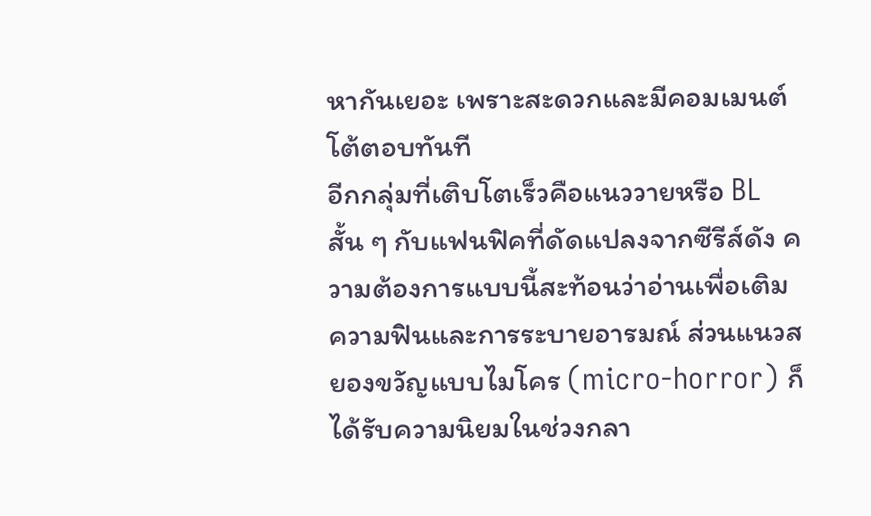หากันเยอะ เพราะสะดวกและมีคอมเมนต์โต้ตอบทันที
อีกกลุ่มที่เติบโตเร็วคือแนววายหรือ BL สั้น ๆ กับแฟนฟิคที่ดัดแปลงจากซีรีส์ดัง ความต้องการแบบนี้สะท้อนว่าอ่านเพื่อเติมความฟินและการระบายอารมณ์ ส่วนแนวสยองขวัญแบบไมโคร (micro-horror) ก็ได้รับความนิยมในช่วงกลา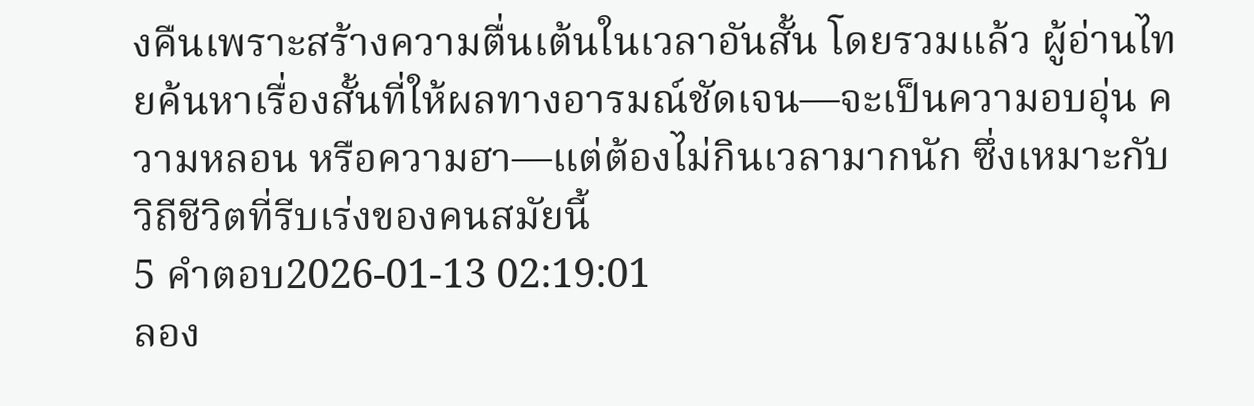งคืนเพราะสร้างความตื่นเต้นในเวลาอันสั้น โดยรวมแล้ว ผู้อ่านไทยค้นหาเรื่องสั้นที่ให้ผลทางอารมณ์ชัดเจน—จะเป็นความอบอุ่น ความหลอน หรือความฮา—แต่ต้องไม่กินเวลามากนัก ซึ่งเหมาะกับวิถีชีวิตที่รีบเร่งของคนสมัยนี้
5 คำตอบ2026-01-13 02:19:01
ลอง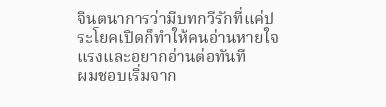จินตนาการว่ามีบทกวีรักที่แค่ประโยคเปิดก็ทำให้คนอ่านหายใจแรงและอยากอ่านต่อทันที
ผมชอบเริ่มจาก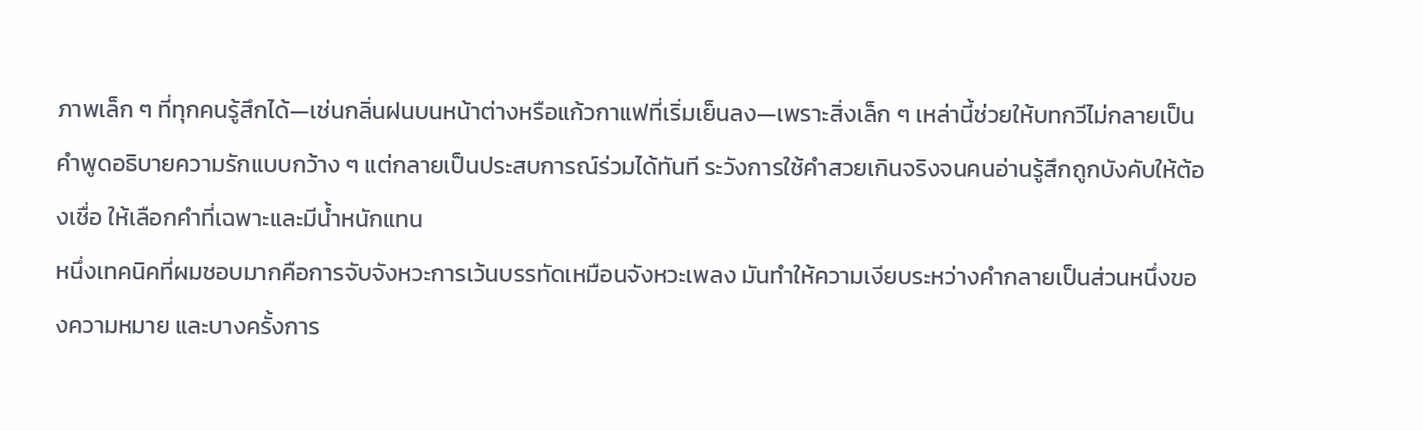ภาพเล็ก ๆ ที่ทุกคนรู้สึกได้—เช่นกลิ่นฝนบนหน้าต่างหรือแก้วกาแฟที่เริ่มเย็นลง—เพราะสิ่งเล็ก ๆ เหล่านี้ช่วยให้บทกวีไม่กลายเป็นคำพูดอธิบายความรักแบบกว้าง ๆ แต่กลายเป็นประสบการณ์ร่วมได้ทันที ระวังการใช้คำสวยเกินจริงจนคนอ่านรู้สึกถูกบังคับให้ต้องเชื่อ ให้เลือกคำที่เฉพาะและมีน้ำหนักแทน
หนึ่งเทคนิคที่ผมชอบมากคือการจับจังหวะการเว้นบรรทัดเหมือนจังหวะเพลง มันทำให้ความเงียบระหว่างคำกลายเป็นส่วนหนึ่งของความหมาย และบางครั้งการ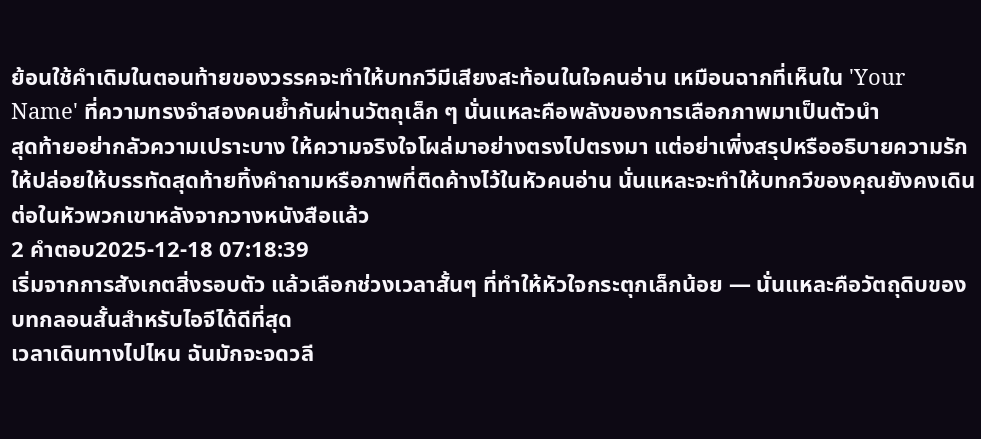ย้อนใช้คำเดิมในตอนท้ายของวรรคจะทำให้บทกวีมีเสียงสะท้อนในใจคนอ่าน เหมือนฉากที่เห็นใน 'Your Name' ที่ความทรงจำสองคนย้ำกันผ่านวัตถุเล็ก ๆ นั่นแหละคือพลังของการเลือกภาพมาเป็นตัวนำ
สุดท้ายอย่ากลัวความเปราะบาง ให้ความจริงใจโผล่มาอย่างตรงไปตรงมา แต่อย่าเพิ่งสรุปหรืออธิบายความรัก ให้ปล่อยให้บรรทัดสุดท้ายทิ้งคำถามหรือภาพที่ติดค้างไว้ในหัวคนอ่าน นั่นแหละจะทำให้บทกวีของคุณยังคงเดินต่อในหัวพวกเขาหลังจากวางหนังสือแล้ว
2 คำตอบ2025-12-18 07:18:39
เริ่มจากการสังเกตสิ่งรอบตัว แล้วเลือกช่วงเวลาสั้นๆ ที่ทำให้หัวใจกระตุกเล็กน้อย — นั่นแหละคือวัตถุดิบของบทกลอนสั้นสำหรับไอจีได้ดีที่สุด
เวลาเดินทางไปไหน ฉันมักจะจดวลี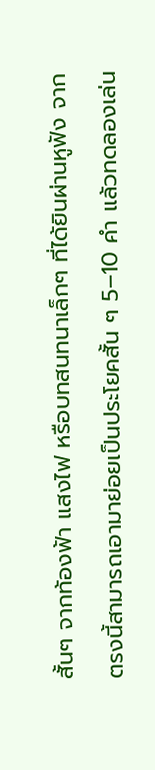สั้นๆ จากท้องฟ้า แสงไฟ หรือบทสนทนาเล็กๆ ที่ได้ยินผ่านหูฟัง จากตรงนี้สามารถเอามาย่อยเป็นประโยคสั้น ๆ 5–10 คำ แล้วทดลองเล่น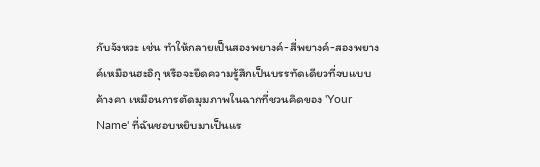กับจังหวะ เช่น ทำให้กลายเป็นสองพยางค์-สี่พยางค์-สองพยางค์เหมือนฮะอิกุ หรือจะยืดความรู้สึกเป็นบรรทัดเดียวที่จบแบบค้างคา เหมือนการตัดมุมภาพในฉากที่ชวนคิดของ 'Your Name' ที่ฉันชอบหยิบมาเป็นแร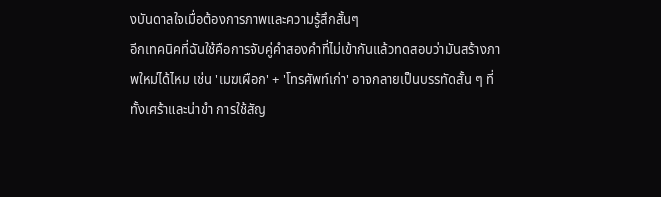งบันดาลใจเมื่อต้องการภาพและความรู้สึกสั้นๆ
อีกเทคนิคที่ฉันใช้คือการจับคู่คำสองคำที่ไม่เข้ากันแล้วทดสอบว่ามันสร้างภาพใหม่ได้ไหม เช่น 'เมฆเผือก' + 'โทรศัพท์เก่า' อาจกลายเป็นบรรทัดสั้น ๆ ที่ทั้งเศร้าและน่าขำ การใช้สัญ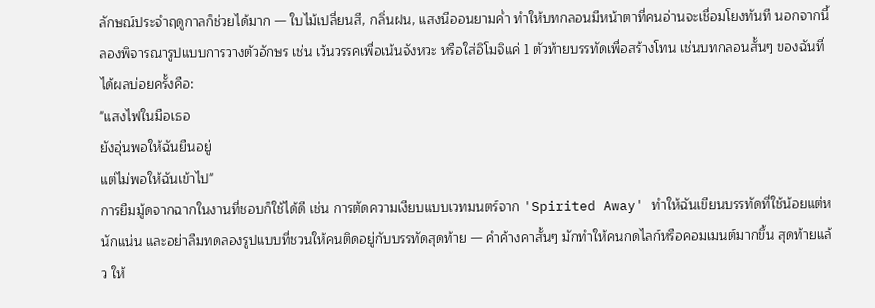ลักษณ์ประจำฤดูกาลก็ช่วยได้มาก — ใบไม้เปลี่ยนสี, กลิ่นฝน, แสงนีออนยามค่ำ ทำให้บทกลอนมีหน้าตาที่คนอ่านจะเชื่อมโยงทันที นอกจากนี้ ลองพิจารณารูปแบบการวางตัวอักษร เช่น เว้นวรรคเพื่อเน้นจังหวะ หรือใส่อิโมจิแค่ 1 ตัวท้ายบรรทัดเพื่อสร้างโทน เช่นบทกลอนสั้นๆ ของฉันที่ได้ผลบ่อยครั้งคือ:
"แสงไฟในมือเธอ
ยังอุ่นพอให้ฉันยืนอยู่
แต่ไม่พอให้ฉันเข้าไป"
การยืมมู้ดจากฉากในงานที่ชอบก็ใช้ได้ดี เช่น การตัดความเงียบแบบเวทมนตร์จาก 'Spirited Away' ทำให้ฉันเขียนบรรทัดที่ใช้น้อยแต่หนักแน่น และอย่าลืมทดลองรูปแบบที่ชวนให้คนติดอยู่กับบรรทัดสุดท้าย — คำค้างคาสั้นๆ มักทำให้คนกดไลก์หรือคอมเมนต์มากขึ้น สุดท้ายแล้ว ให้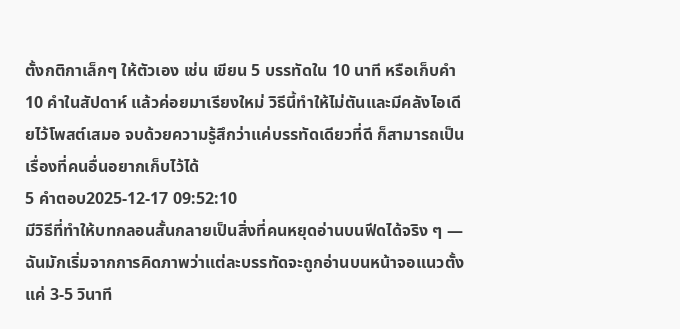ตั้งกติกาเล็กๆ ให้ตัวเอง เช่น เขียน 5 บรรทัดใน 10 นาที หรือเก็บคำ 10 คำในสัปดาห์ แล้วค่อยมาเรียงใหม่ วิธีนี้ทำให้ไม่ตันและมีคลังไอเดียไว้โพสต์เสมอ จบด้วยความรู้สึกว่าแค่บรรทัดเดียวที่ดี ก็สามารถเป็นเรื่องที่คนอื่นอยากเก็บไว้ได้
5 คำตอบ2025-12-17 09:52:10
มีวิธีที่ทำให้บทกลอนสั้นกลายเป็นสิ่งที่คนหยุดอ่านบนฟีดได้จริง ๆ — ฉันมักเริ่มจากการคิดภาพว่าแต่ละบรรทัดจะถูกอ่านบนหน้าจอแนวตั้งแค่ 3-5 วินาที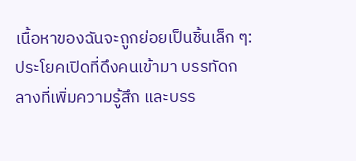เนื้อหาของฉันจะถูกย่อยเป็นชิ้นเล็ก ๆ: ประโยคเปิดที่ดึงคนเข้ามา บรรทัดกลางที่เพิ่มความรู้สึก และบรร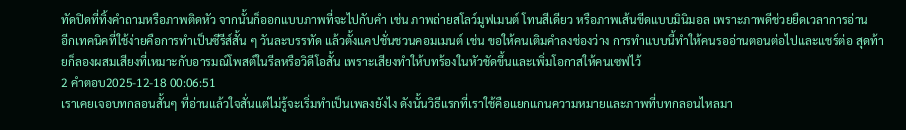ทัดปิดที่ทิ้งคำถามหรือภาพติดหัว จากนั้นก็ออกแบบภาพที่จะไปกับคำ เช่น ภาพถ่ายสโลว์มูฟเมนต์ โทนสีเดียว หรือภาพเส้นขีดแบบมินิมอล เพราะภาพดีช่วยยืดเวลาการอ่าน
อีกเทคนิคที่ใช้ง่ายคือการทำเป็นซีรีส์สั้น ๆ วันละบรรทัด แล้วตั้งแคปชั่นชวนคอมเมนต์ เช่น ขอให้คนเติมคำลงช่องว่าง การทำแบบนี้ทำให้คนรออ่านตอนต่อไปและแชร์ต่อ สุดท้ายก็ลองผสมเสียงที่เหมาะกับอารมณ์โพสต์ในรีลหรือวิดีโอสั้น เพราะเสียงทำให้บทร้องในหัวชัดขึ้นและเพิ่มโอกาสให้คนเซฟไว้
2 คำตอบ2025-12-18 00:06:51
เราเคยเจอบทกลอนสั้นๆ ที่อ่านแล้วใจสั่นแต่ไม่รู้จะเริ่มทำเป็นเพลงยังไง ดังนั้นวิธีแรกที่เราใช้คือแยกแกนความหมายและภาพที่บทกลอนไหลมา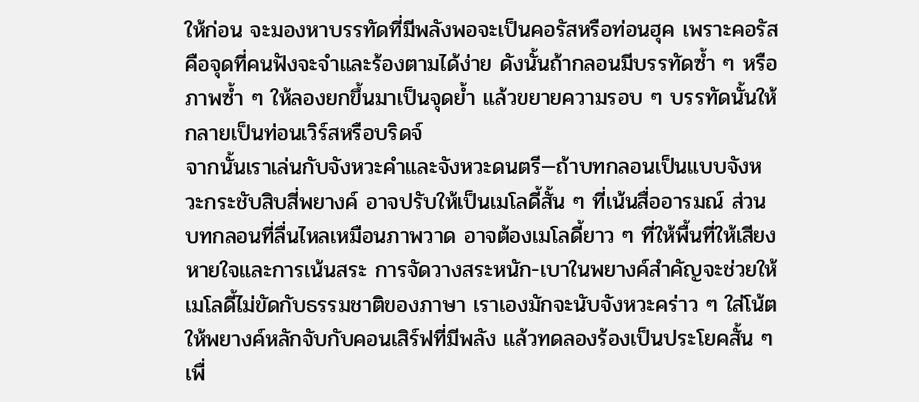ให้ก่อน จะมองหาบรรทัดที่มีพลังพอจะเป็นคอรัสหรือท่อนฮุค เพราะคอรัสคือจุดที่คนฟังจะจำและร้องตามได้ง่าย ดังนั้นถ้ากลอนมีบรรทัดซ้ำ ๆ หรือภาพซ้ำ ๆ ให้ลองยกขึ้นมาเป็นจุดย้ำ แล้วขยายความรอบ ๆ บรรทัดนั้นให้กลายเป็นท่อนเวิร์สหรือบริดจ์
จากนั้นเราเล่นกับจังหวะคำและจังหวะดนตรี—ถ้าบทกลอนเป็นแบบจังหวะกระชับสิบสี่พยางค์ อาจปรับให้เป็นเมโลดี้สั้น ๆ ที่เน้นสื่ออารมณ์ ส่วนบทกลอนที่ลื่นไหลเหมือนภาพวาด อาจต้องเมโลดี้ยาว ๆ ที่ให้พื้นที่ให้เสียงหายใจและการเน้นสระ การจัดวางสระหนัก-เบาในพยางค์สำคัญจะช่วยให้เมโลดี้ไม่ขัดกับธรรมชาติของภาษา เราเองมักจะนับจังหวะคร่าว ๆ ใส่โน้ตให้พยางค์หลักจับกับคอนเสิร์ฟที่มีพลัง แล้วทดลองร้องเป็นประโยคสั้น ๆ เพื่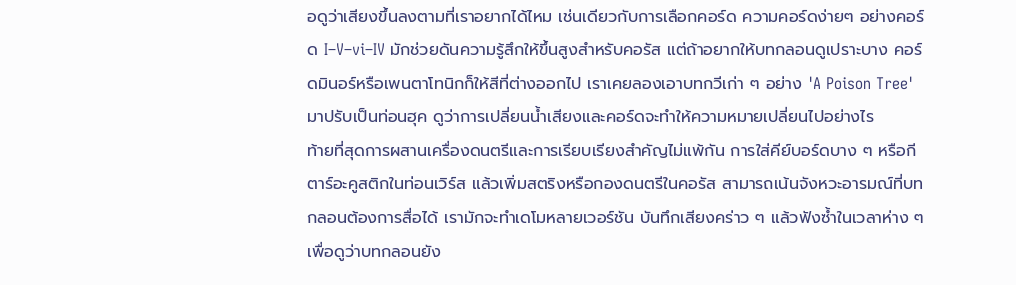อดูว่าเสียงขึ้นลงตามที่เราอยากได้ไหม เช่นเดียวกับการเลือกคอร์ด ความคอร์ดง่ายๆ อย่างคอร์ด I–V–vi–IV มักช่วยดันความรู้สึกให้ขึ้นสูงสำหรับคอรัส แต่ถ้าอยากให้บทกลอนดูเปราะบาง คอร์ดมินอร์หรือเพนตาโทนิกก็ให้สีที่ต่างออกไป เราเคยลองเอาบทกวีเก่า ๆ อย่าง 'A Poison Tree' มาปรับเป็นท่อนฮุค ดูว่าการเปลี่ยนน้ำเสียงและคอร์ดจะทำให้ความหมายเปลี่ยนไปอย่างไร
ท้ายที่สุดการผสานเครื่องดนตรีและการเรียบเรียงสำคัญไม่แพ้กัน การใส่คีย์บอร์ดบาง ๆ หรือกีตาร์อะคูสติกในท่อนเวิร์ส แล้วเพิ่มสตริงหรือกองดนตรีในคอรัส สามารถเน้นจังหวะอารมณ์ที่บทกลอนต้องการสื่อได้ เรามักจะทำเดโมหลายเวอร์ชัน บันทึกเสียงคร่าว ๆ แล้วฟังซ้ำในเวลาห่าง ๆ เพื่อดูว่าบทกลอนยัง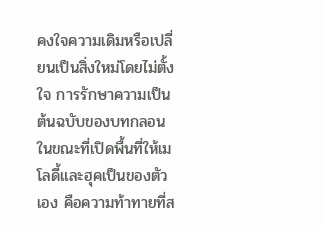คงใจความเดิมหรือเปลี่ยนเป็นสิ่งใหม่โดยไม่ตั้งใจ การรักษาความเป็นต้นฉบับของบทกลอนในขณะที่เปิดพื้นที่ให้เมโลดี้และฮุคเป็นของตัวเอง คือความท้าทายที่ส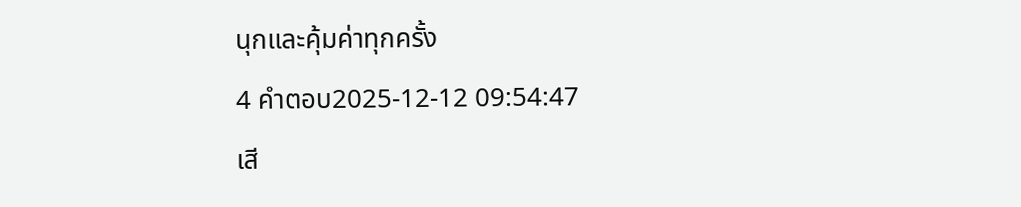นุกและคุ้มค่าทุกครั้ง
4 คำตอบ2025-12-12 09:54:47
เสี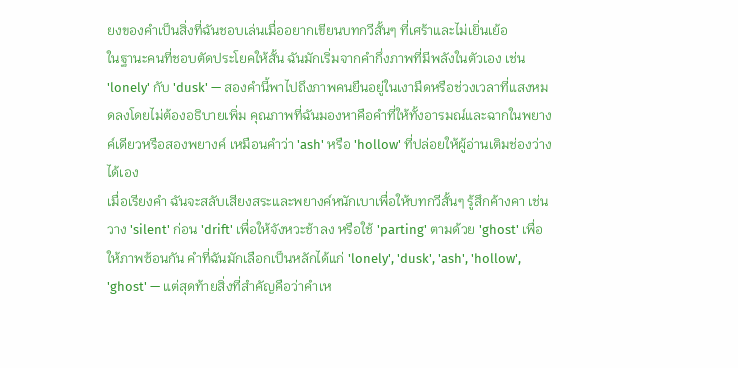ยงของคำเป็นสิ่งที่ฉันชอบเล่นเมื่ออยากเขียนบทกวีสั้นๆ ที่เศร้าและไม่เยิ่นเย้อ
ในฐานะคนที่ชอบตัดประโยคให้สั้น ฉันมักเริ่มจากคำกึ่งภาพที่มีพลังในตัวเอง เช่น 'lonely' กับ 'dusk' — สองคำนี้พาไปถึงภาพคนยืนอยู่ในเงามืดหรือช่วงเวลาที่แสงหมดลงโดยไม่ต้องอธิบายเพิ่ม คุณภาพที่ฉันมองหาคือคำที่ให้ทั้งอารมณ์และฉากในพยางค์เดียวหรือสองพยางค์ เหมือนคำว่า 'ash' หรือ 'hollow' ที่ปล่อยให้ผู้อ่านเติมช่องว่างได้เอง
เมื่อเรียงคำ ฉันจะสลับเสียงสระและพยางค์หนักเบาเพื่อให้บทกวีสั้นๆ รู้สึกค้างคา เช่น วาง 'silent' ก่อน 'drift' เพื่อให้จังหวะช้าลง หรือใช้ 'parting' ตามด้วย 'ghost' เพื่อให้ภาพซ้อนกัน คำที่ฉันมักเลือกเป็นหลักได้แก่ 'lonely', 'dusk', 'ash', 'hollow', 'ghost' — แต่สุดท้ายสิ่งที่สำคัญคือว่าคำเห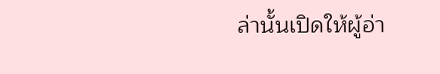ล่านั้นเปิดให้ผู้อ่า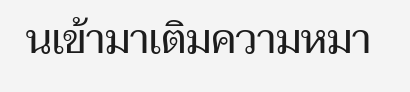นเข้ามาเติมความหมา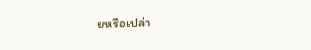ยหรือเปล่า